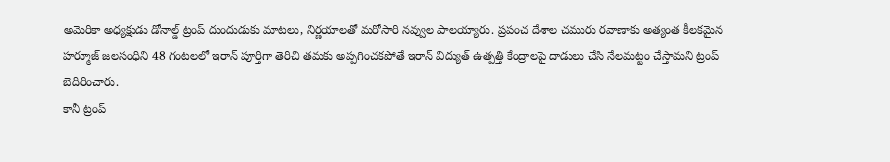అమెరికా అధ్యక్షుడు డోనాల్డ్ ట్రంప్ దుందుడుకు మాటలు, నిర్ణయాలతో మరోసారి నవ్వుల పాలయ్యారు. ప్రపంచ దేశాల చమురు రవాణాకు అత్యంత కీలకమైన హర్మూజ్ జలసంధిని 48 గంటలలో ఇరాన్ పూర్తిగా తెరిచి తమకు అప్పగించకపోతే ఇరాన్ విద్యుత్ ఉత్పత్తి కేంద్రాలపై దాడులు చేసి నేలమట్టం చేస్తామని ట్రంప్ బెదిరించారు.
కానీ ట్రంప్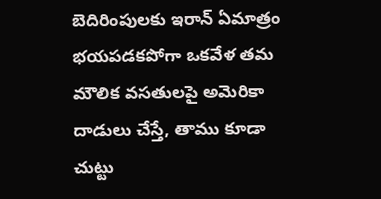బెదిరింపులకు ఇరాన్ ఏమాత్రం భయపడకపోగా ఒకవేళ తమ మౌలిక వసతులపై అమెరికా దాడులు చేస్తే, తాము కూడా చుట్టు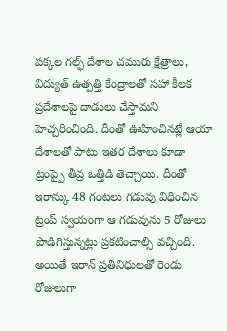పక్కల గల్ఫ్ దేశాల చమురు క్షేత్రాలు, విద్యుత్ ఉత్పత్తి కేంద్రాలతో సహా కీలక ప్రదేశాలపై దాడులు చేస్తామని హెచ్చరించింది. దీంతో ఊహించినట్లే ఆయా దేశాలతో పాటు ఇతర దేశాలు కూడా ట్రంప్పై తీవ్ర ఒత్తిడి తెచ్చాయి. దీంతో ఇరాన్కు 48 గంటలు గడువు విధించిన ట్రంప్ స్వయంగా ఆ గడువును 5 రోజులు పొడిగిస్తున్నట్లు ప్రకటించాల్సి వచ్చింది.
అయితే ఇరాన్ ప్రతినిధులతో రెండు రోజులుగా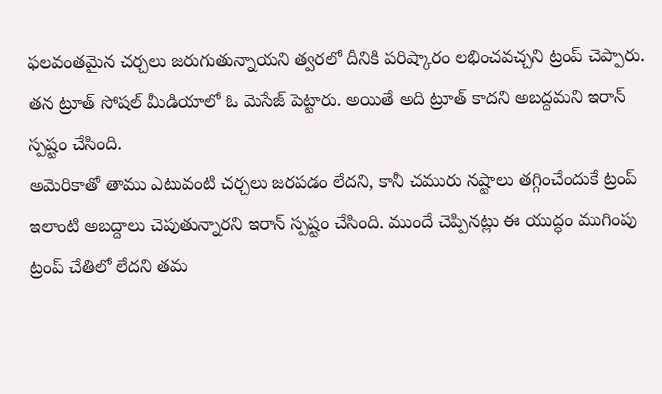ఫలవంతమైన చర్చలు జరుగుతున్నాయని త్వరలో దీనికి పరిష్కారం లభించవచ్చని ట్రంప్ చెప్పారు. తన ట్రూత్ సోషల్ మీడియాలో ఓ మెసేజ్ పెట్టారు. అయితే అది ట్రూత్ కాదని అబద్దమని ఇరాన్ స్పష్టం చేసింది.
అమెరికాతో తాము ఎటువంటి చర్చలు జరపడం లేదని, కానీ చమురు నష్టాలు తగ్గించేందుకే ట్రంప్ ఇలాంటి అబద్దాలు చెపుతున్నారని ఇరాన్ స్పష్టం చేసింది. ముందే చెప్పినట్లు ఈ యుద్ధం ముగింపు ట్రంప్ చేతిలో లేదని తమ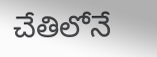చేతిలోనే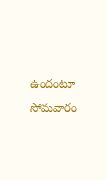ఉందంటూ సోమవారం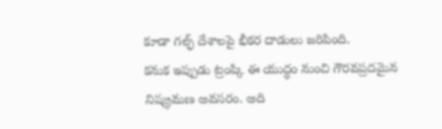కూడా గల్ఫ్ దేశాలపై భీకర దాడులు జరిపింది.
కనుక ఇప్పుడు ట్రంప్కి ఈ యుద్ధం నుంచి గౌరవప్రదమైన నిష్క్రమణ అవసరం. అది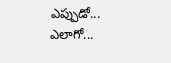ఎప్పుడో... ఎలాగో...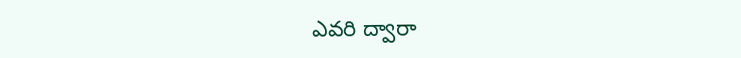ఎవరి ద్వారా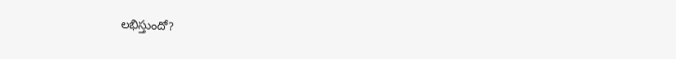లభిస్తుందో?